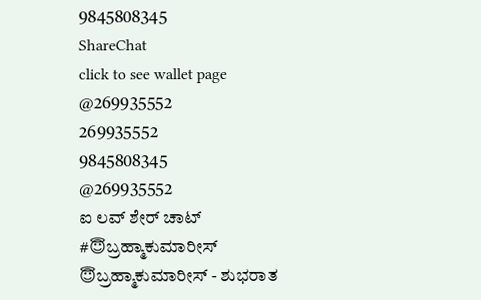9845808345
ShareChat
click to see wallet page
@269935552
269935552
9845808345
@269935552
ಐ ಲವ್ ಶೇರ್ ಚಾಟ್
#😇ಬ್ರಹ್ಮಾಕುಮಾರೀಸ್
😇ಬ್ರಹ್ಮಾಕುಮಾರೀಸ್ - ಶುಭರಾತ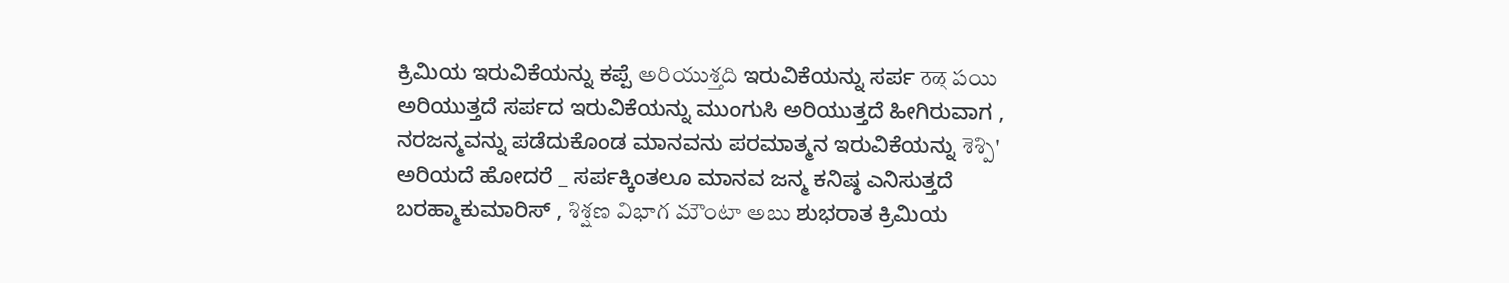ಕ್ರಿಮಿಯ ಇರುವಿಕೆಯನ್ನು ಕಪ್ಪೆ అరియుశ్తది ಇರುವಿಕೆಯನ್ನು ಸರ್ಪ ठळ् పయి ಅರಿಯುತ್ತದೆ ಸರ್ಪದ ಇರುವಿಕೆಯನ್ನು ಮುಂಗುಸಿ ಅರಿಯುತ್ತದೆ ಹೀಗಿರುವಾಗ , ನರಜನ್ಮವನ್ನು ಪಡೆದುಕೊಂಡ ಮಾನವನು ಪರಮಾತ್ಮನ ಇರುವಿಕೆಯನ್ನು శెశ్పి' ಅರಿಯದೆ ಹೋದರೆ _ ಸರ್ಪಕ್ಕಿಂತಲೂ ಮಾನವ ಜನ್ಮ ಕನಿಷ್ಠ ಎನಿಸುತ್ತದೆ ಬರಹ್ಮಾಕುಮಾರಿಸ್ , శిశ్షణ విభాగ మౌంటా అబు ಶುಭರಾತ ಕ್ರಿಮಿಯ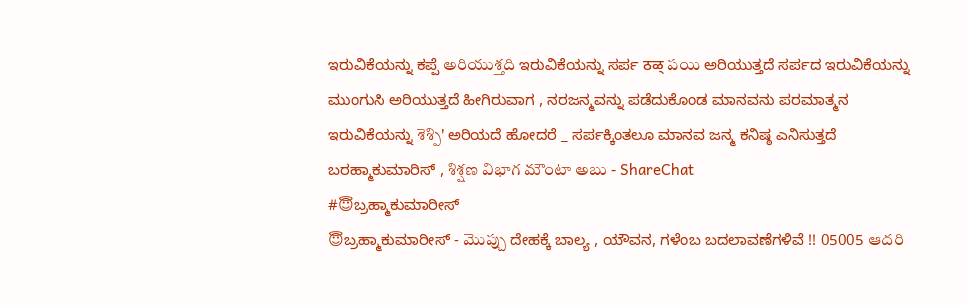ಇರುವಿಕೆಯನ್ನು ಕಪ್ಪೆ అరియుశ్తది ಇರುವಿಕೆಯನ್ನು ಸರ್ಪ ठळ् పయి ಅರಿಯುತ್ತದೆ ಸರ್ಪದ ಇರುವಿಕೆಯನ್ನು ಮುಂಗುಸಿ ಅರಿಯುತ್ತದೆ ಹೀಗಿರುವಾಗ , ನರಜನ್ಮವನ್ನು ಪಡೆದುಕೊಂಡ ಮಾನವನು ಪರಮಾತ್ಮನ ಇರುವಿಕೆಯನ್ನು శెశ్పి' ಅರಿಯದೆ ಹೋದರೆ _ ಸರ್ಪಕ್ಕಿಂತಲೂ ಮಾನವ ಜನ್ಮ ಕನಿಷ್ಠ ಎನಿಸುತ್ತದೆ ಬರಹ್ಮಾಕುಮಾರಿಸ್ , శిశ్షణ విభాగ మౌంటా అబు - ShareChat
#😇ಬ್ರಹ್ಮಾಕುಮಾರೀಸ್
😇ಬ್ರಹ್ಮಾಕುಮಾರೀಸ್ - మొప్చు ದೇಹಕ್ಕೆ ಬಾಲ್ಯ , ಯೌವನ, ಗಳೆಂಬ ಬದಲಾವಣೆಗಳಿವೆ !! 05005 ఆదరి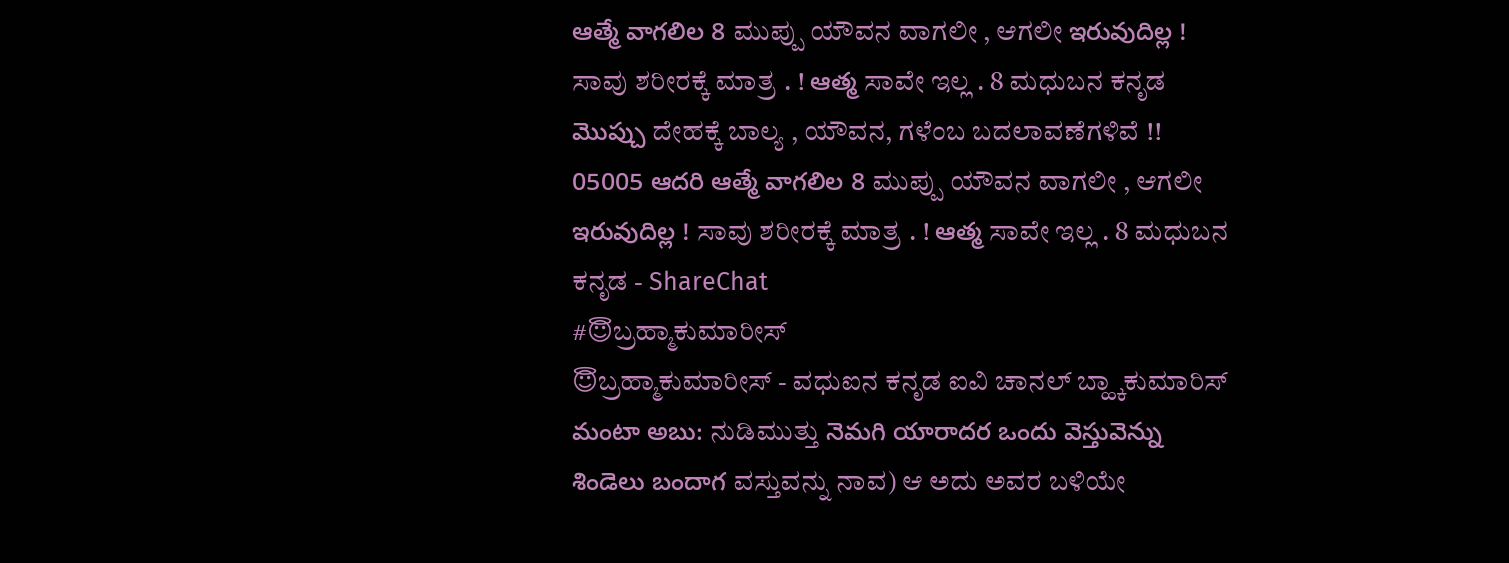ఆత్మే వాగలిల 8 ಮುಪ್ಪು ಯೌವನ ವಾಗಲೀ , ಆಗಲೀ ఇరువుదిల్ల ! ಸಾವು ಶರೀರಕ್ಕೆ ಮಾತ್ರ . ! ఆత్మ ಸಾವೇ ಇಲ್ಲ . 8 ಮಧುಬನ ಕನೃಡ మొప్చు ದೇಹಕ್ಕೆ ಬಾಲ್ಯ , ಯೌವನ, ಗಳೆಂಬ ಬದಲಾವಣೆಗಳಿವೆ !! 05005 ఆదరి ఆత్మే వాగలిల 8 ಮುಪ್ಪು ಯೌವನ ವಾಗಲೀ , ಆಗಲೀ ఇరువుదిల్ల ! ಸಾವು ಶರೀರಕ್ಕೆ ಮಾತ್ರ . ! ఆత్మ ಸಾವೇ ಇಲ್ಲ . 8 ಮಧುಬನ ಕನೃಡ - ShareChat
#😇ಬ್ರಹ್ಮಾಕುಮಾರೀಸ್
😇ಬ್ರಹ್ಮಾಕುಮಾರೀಸ್ - ವಧುಐನ ಕನೃಡ ಐವಿ ಚಾನಲ್ ಬ್ಹ್ಕಾಕುಮಾರಿಸ್ మంటా అబు: ನುಡಿಮುತ್ತು నెమగి యారాదర ఒందు వెస్తువెన్ను శిండెలు బందాగ ವಸ್ತುವನ್ನು ನಾವ) ಆ ಅದು ಅವರ ಬಳಿಯೇ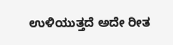ಉಳಿಯುತ್ತದೆ ಅದೇ ರೀತ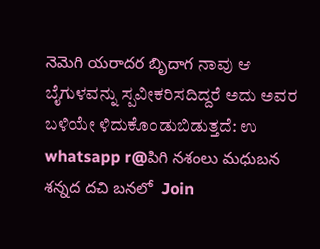నెమెగి యరాదర బృిదాగ ನಾವು ಆ ಬೈಗುಳವನ್ನು ಸ್ಪವೀಕರಿಸದಿದ್ದರೆ ಅದು ಅವರ ಬಳಿಯೇ ಳಿದುಕೊಂಡುಬಿಡುತ್ತದೆ: ಉ whatsapp r@పిగి నశంలు మధుబన శన్నద దచి బనలో  Join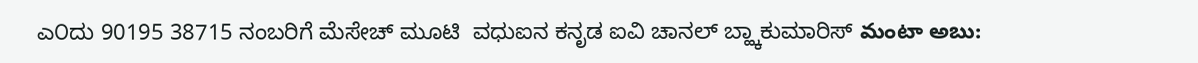ಎ೦ದು 90195 38715 ನಂಬರಿಗೆ ಮೆಸೇಚ್ ಮೂಟಿ  ವಧುಐನ ಕನೃಡ ಐವಿ ಚಾನಲ್ ಬ್ಹ್ಕಾಕುಮಾರಿಸ್ మంటా అబు: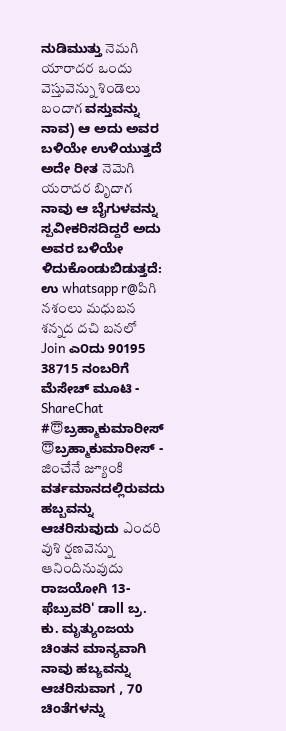ನುಡಿಮುತ್ತು నెమగి యారాదర ఒందు వెస్తువెన్ను శిండెలు బందాగ ವಸ್ತುವನ್ನು ನಾವ) ಆ ಅದು ಅವರ ಬಳಿಯೇ ಉಳಿಯುತ್ತದೆ ಅದೇ ರೀತ నెమెగి యరాదర బృిదాగ ನಾವು ಆ ಬೈಗುಳವನ್ನು ಸ್ಪವೀಕರಿಸದಿದ್ದರೆ ಅದು ಅವರ ಬಳಿಯೇ ಳಿದುಕೊಂಡುಬಿಡುತ್ತದೆ: ಉ whatsapp r@పిగి నశంలు మధుబన శన్నద దచి బనలో  Join ಎ೦ದು 90195 38715 ನಂಬರಿಗೆ ಮೆಸೇಚ್ ಮೂಟಿ - ShareChat
#😇ಬ್ರಹ್ಮಾಕುಮಾರೀಸ್
😇ಬ್ರಹ್ಮಾಕುಮಾರೀಸ್ - జించేనే జ్యూంకి ವರ್ತಮಾನದಲ್ಲಿರುವದು ಹಬ್ಬವನ್ನು ಆಚರಿಸುವುದು ఎందరి వుశి ర్షణవెన్ను ఆనిందినువుదు ರಾಜಯೋಗಿ 13-ಫೆಬ್ರುವರಿ' ಡಾll ಬ್ರ. ಕು. ಮೃತ್ಯುಂಜಯ ಚಿಂತನ ಮಾನ್ಯವಾಗಿ ನಾವು ಹಬ್ಯವನ್ನು ಆಚರಿಸುವಾಗ , 70 ಚಿಂತೆಗಳನ್ನು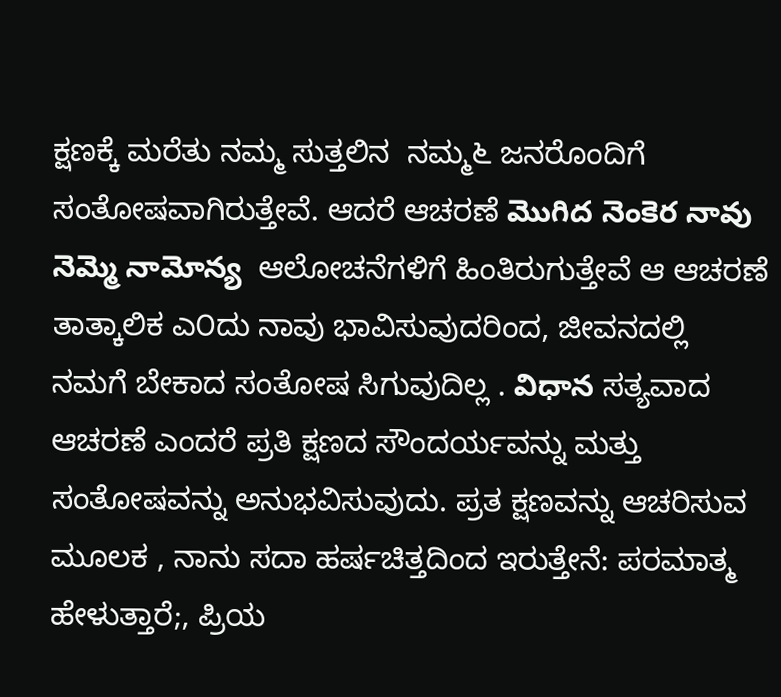ಕ್ಷಣಕ್ಕೆ ಮರೆತು ನಮ್ಮ ಸುತ್ತಲಿನ  ನಮ್ಮ೬ ಜನರೊಂದಿಗೆ ಸಂತೋಷವಾಗಿರುತ್ತೇವೆ. ಆದರೆ ಆಚರಣೆ మొగిద నెంకెర నావు నెమ్మె నామోన్య  ಆಲೋಚನೆಗಳಿಗೆ ಹಿಂತಿರುಗುತ್ತೇವೆ ಆ ಆಚರಣೆ ತಾತ್ಕಾಲಿಕ ಎ೦ದು ನಾವು ಭಾವಿಸುವುದರಿಂದ, ಜೀವನದಲ್ಲಿ ನಮಗೆ ಬೇಕಾದ ಸಂತೋಷ ಸಿಗುವುದಿಲ್ಲ . విధాన ಸತ್ಯವಾದ ಆಚರಣೆ ಎಂದರೆ ಪ್ರತಿ ಕ್ಷಣದ ಸೌಂದರ್ಯವನ್ನು ಮತ್ತು ಸಂತೋಷವನ್ನು ಅನುಭವಿಸುವುದು. ಪ್ರತ ಕ್ಷಣವನ್ನು ಆಚರಿಸುವ ಮೂಲಕ , ನಾನು ಸದಾ ಹರ್ಷಚಿತ್ತದಿಂದ ಇರುತ್ತೇನೆ: ಪರಮಾತ್ಮ ಹೇಳುತ್ತಾರೆ;, ಪ್ರಿಯ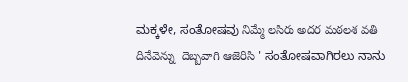ಮಕ್ಕಳೇ, ಸಂತೋಷವು నిమ్మే లసిరు అదర మఠలశ వతి దినేవెన్ను  దెబ్బవాగి ఆజెరిసి ' ಸಂತೋಷವಾಗಿರಲು ನಾನು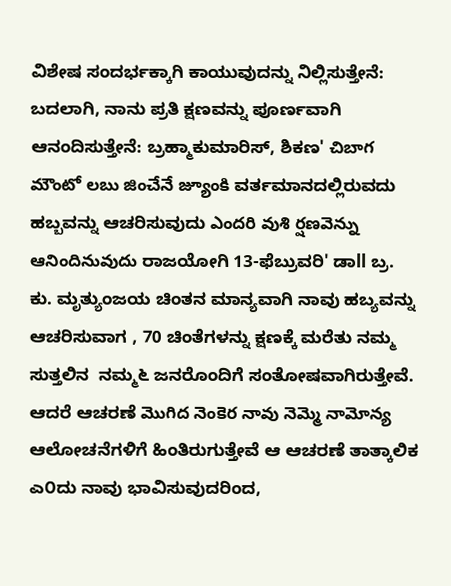ವಿಶೇಷ ಸಂದರ್ಭಕ್ಕಾಗಿ ಕಾಯುವುದನ್ನು ನಿಲ್ಲಿಸುತ್ತೇನೆ: ಬದಲಾಗಿ, ನಾನು ಪ್ರತಿ ಕ್ಷಣವನ್ನು ಪೂರ್ಣವಾಗಿ ಆನಂದಿಸುತ್ತೇನೆ: ಬ್ರಹ್ಮಾಕುಮಾರಿಸ್, ಶಿಕಣ' చిబాగ మౌంటో లబు జించేనే జ్యూంకి ವರ್ತಮಾನದಲ್ಲಿರುವದು ಹಬ್ಬವನ್ನು ಆಚರಿಸುವುದು ఎందరి వుశి ర్షణవెన్ను ఆనిందినువుదు ರಾಜಯೋಗಿ 13-ಫೆಬ್ರುವರಿ' ಡಾll ಬ್ರ. ಕು. ಮೃತ್ಯುಂಜಯ ಚಿಂತನ ಮಾನ್ಯವಾಗಿ ನಾವು ಹಬ್ಯವನ್ನು ಆಚರಿಸುವಾಗ , 70 ಚಿಂತೆಗಳನ್ನು ಕ್ಷಣಕ್ಕೆ ಮರೆತು ನಮ್ಮ ಸುತ್ತಲಿನ  ನಮ್ಮ೬ ಜನರೊಂದಿಗೆ ಸಂತೋಷವಾಗಿರುತ್ತೇವೆ. ಆದರೆ ಆಚರಣೆ మొగిద నెంకెర నావు నెమ్మె నామోన్య  ಆಲೋಚನೆಗಳಿಗೆ ಹಿಂತಿರುಗುತ್ತೇವೆ ಆ ಆಚರಣೆ ತಾತ್ಕಾಲಿಕ ಎ೦ದು ನಾವು ಭಾವಿಸುವುದರಿಂದ,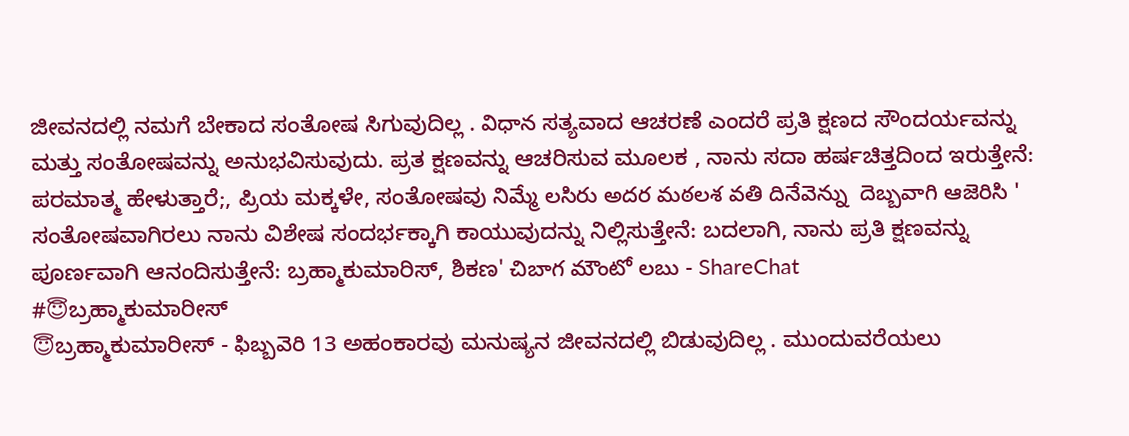ಜೀವನದಲ್ಲಿ ನಮಗೆ ಬೇಕಾದ ಸಂತೋಷ ಸಿಗುವುದಿಲ್ಲ . విధాన ಸತ್ಯವಾದ ಆಚರಣೆ ಎಂದರೆ ಪ್ರತಿ ಕ್ಷಣದ ಸೌಂದರ್ಯವನ್ನು ಮತ್ತು ಸಂತೋಷವನ್ನು ಅನುಭವಿಸುವುದು. ಪ್ರತ ಕ್ಷಣವನ್ನು ಆಚರಿಸುವ ಮೂಲಕ , ನಾನು ಸದಾ ಹರ್ಷಚಿತ್ತದಿಂದ ಇರುತ್ತೇನೆ: ಪರಮಾತ್ಮ ಹೇಳುತ್ತಾರೆ;, ಪ್ರಿಯ ಮಕ್ಕಳೇ, ಸಂತೋಷವು నిమ్మే లసిరు అదర మఠలశ వతి దినేవెన్ను  దెబ్బవాగి ఆజెరిసి ' ಸಂತೋಷವಾಗಿರಲು ನಾನು ವಿಶೇಷ ಸಂದರ್ಭಕ್ಕಾಗಿ ಕಾಯುವುದನ್ನು ನಿಲ್ಲಿಸುತ್ತೇನೆ: ಬದಲಾಗಿ, ನಾನು ಪ್ರತಿ ಕ್ಷಣವನ್ನು ಪೂರ್ಣವಾಗಿ ಆನಂದಿಸುತ್ತೇನೆ: ಬ್ರಹ್ಮಾಕುಮಾರಿಸ್, ಶಿಕಣ' చిబాగ మౌంటో లబు - ShareChat
#😇ಬ್ರಹ್ಮಾಕುಮಾರೀಸ್
😇ಬ್ರಹ್ಮಾಕುಮಾರೀಸ್ - ఫిబ్బవెరి 13 ಅಹಂಕಾರವು ಮನುಷ್ಯನ ಜೀವನದಲ್ಲಿ ಬಿಡುವುದಿಲ್ಲ . ಮುಂದುವರೆಯಲು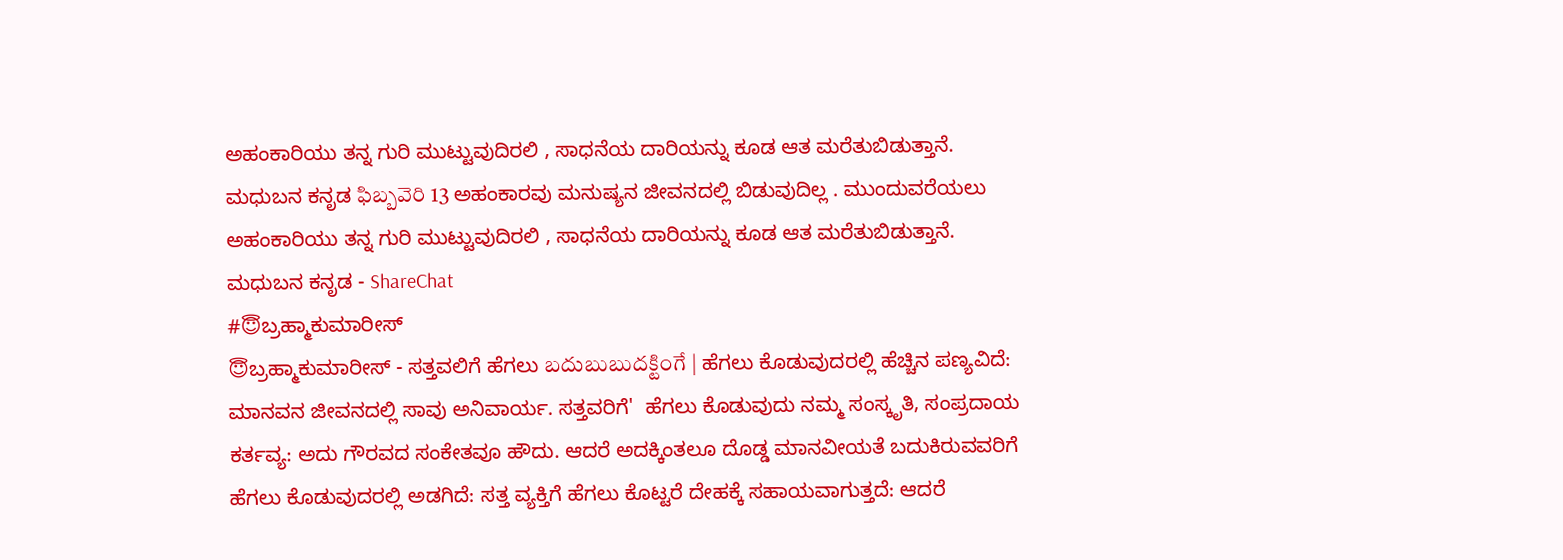ಅಹಂಕಾರಿಯು ತನ್ನ ಗುರಿ ಮುಟ್ಟುವುದಿರಲಿ , ಸಾಧನೆಯ ದಾರಿಯನ್ನು ಕೂಡ ಆತ ಮರೆತುಬಿಡುತ್ತಾನೆ. ಮಧುಬನ ಕನೃಡ ఫిబ్బవెరి 13 ಅಹಂಕಾರವು ಮನುಷ್ಯನ ಜೀವನದಲ್ಲಿ ಬಿಡುವುದಿಲ್ಲ . ಮುಂದುವರೆಯಲು ಅಹಂಕಾರಿಯು ತನ್ನ ಗುರಿ ಮುಟ್ಟುವುದಿರಲಿ , ಸಾಧನೆಯ ದಾರಿಯನ್ನು ಕೂಡ ಆತ ಮರೆತುಬಿಡುತ್ತಾನೆ. ಮಧುಬನ ಕನೃಡ - ShareChat
#😇ಬ್ರಹ್ಮಾಕುಮಾರೀಸ್
😇ಬ್ರಹ್ಮಾಕುಮಾರೀಸ್ - ಸತ್ತವಲಿಗೆ ಹೆಗಲು బదుబుబుదక్టింగే | ಹೆಗಲು ಕೊಡುವುದರಲ್ಲಿ ಹೆಚ್ಚಿನ ಪಣ್ಯವಿದೆ: ಮಾನವನ ಜೀವನದಲ್ಲಿ ಸಾವು ಅನಿವಾರ್ಯ. ಸತ್ತವರಿಗೆ'  ಹೆಗಲು ಕೊಡುವುದು ನಮ್ಮ ಸಂಸ್ಕೃತಿ, ಸಂಪ್ರದಾಯ  ಕರ್ತವ್ಯ: ಅದು ಗೌರವದ ಸಂಕೇತವೂ ಹೌದು. ಆದರೆ ಅದಕ್ಕಿಂತಲೂ ದೊಡ್ಡ ಮಾನವೀಯತೆ ಬದುಕಿರುವವರಿಗೆ ಹೆಗಲು ಕೊಡುವುದರಲ್ಲಿ ಅಡಗಿದೆ: ಸತ್ತ ವ್ಯಕ್ತಿಗೆ ಹೆಗಲು ಕೊಟ್ಟರೆ ದೇಹಕ್ಕೆ ಸಹಾಯವಾಗುತ್ತದೆ: ಆದರೆ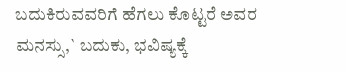ಬದುಕಿರುವವರಿಗೆ ಹೆಗಲು ಕೊಟ್ಟರೆ ಅವರ ಮನಸ್ಸು,` ಬದುಕು, ಭವಿಷ್ಯಕ್ಕೆ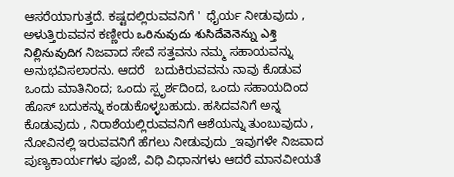ಆಸರೆಯಾಗುತ್ತದೆ. ಕಷ್ಟದಲ್ಲಿರುವವನಿಗೆ '  ಧೈರ್ಯ ನೀಡುವುದು , ಅಳುತ್ತಿರುವವನ ಕಣ್ಣೀರು ఒరినువుదు శుసిదేవెనెన్ను ఎశ్తి నిల్లినువుదిగ ನಿಜವಾದ ಸೇವೆ ಸತ್ತವನು ನಮ್ಮ ಸಹಾಯವನ್ನು ಅನುಭವಿಸಲಾರನು. ಆದರೆ   ಬದುಕಿರುವವನು ನಾವು ಕೊಡುವ ಒಂದು ಮಾತಿನಿಂದ; ಒಂದು ಸ್ಪೃರ್ಶದಿಂದ, ಒಂದು ಸಹಾಯದಿಂದ ಹೊಸ್ ಬದುಕನ್ನು ಕಂಡುಕೊಳ್ಳಬಹುದು. ಹಸಿದವನಿಗೆ ಅನ್ನ ಕೊಡುವುದು , ನಿರಾಶೆಯಲ್ಲಿರುವವನಿಗೆ ಆಶೆಯನ್ನು ತುಂಬುವುದು , ನೋವಿನಲ್ಲಿ ಇರುವವನಿಗೆ ಹೆಗಲು ನೀಡುವುದು _ಇವುಗಳೇ ನಿಜವಾದ ಪುಣ್ಯಕಾರ್ಯಗಳು ಪೂಜೆ, ವಿಧಿ ವಿಧಾನಗಳು ಆದರೆ ಮಾನವೀಯತೆ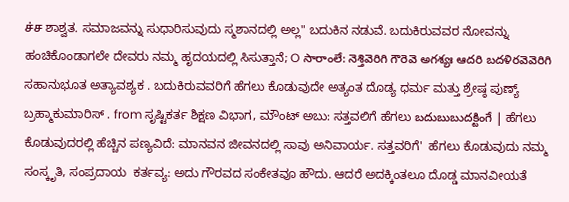ச்ச ಶಾಶ್ವತ. ಸಮಾಜವನ್ನು ಸುಧಾರಿಸುವುದು ಸ್ಮಶಾನದಲ್ಲಿ ಅಲ್ಲ" ಬದುಕಿನ ನಡುವೆ. ಬದುಕಿರುವವರ ನೋವನ್ನು ಹಂಚಿಕೊಂಡಾಗಲೇ ದೇವರು ನಮ್ಮ ಹೃದಯದಲ್ಲಿ ಸಿಸುತ್ತಾನೆ; O సారాంలే: నెశ్తివెరిగి గౌరెవె అగశ్యః ఆదరి బదళిరవెవెరిగి ಸಹಾನುಭೂತ ಅತ್ಯಾವಶ್ಯಕ . ಬದುಕಿರುವವರಿಗೆ ಹೆಗಲು ಕೊಡುವುದೇ ಅತ್ಯಂತ ದೊಡ್ಯ ಧರ್ಮ ಮತ್ತು ಶ್ರೇಷ್ಠ ಪುಣ್ಯ್  ಬ್ರಹ್ಮಾಕುಮಾರಿಸ್ . from ಸೃಷ್ಟಿಕರ್ತ ಶಿಕ್ಷಣ ವಿಭಾಗ, ಮೌಂಟ್ ಅಬು: ಸತ್ತವಲಿಗೆ ಹೆಗಲು బదుబుబుదక్టింగే | ಹೆಗಲು ಕೊಡುವುದರಲ್ಲಿ ಹೆಚ್ಚಿನ ಪಣ್ಯವಿದೆ: ಮಾನವನ ಜೀವನದಲ್ಲಿ ಸಾವು ಅನಿವಾರ್ಯ. ಸತ್ತವರಿಗೆ'  ಹೆಗಲು ಕೊಡುವುದು ನಮ್ಮ ಸಂಸ್ಕೃತಿ, ಸಂಪ್ರದಾಯ  ಕರ್ತವ್ಯ: ಅದು ಗೌರವದ ಸಂಕೇತವೂ ಹೌದು. ಆದರೆ ಅದಕ್ಕಿಂತಲೂ ದೊಡ್ಡ ಮಾನವೀಯತೆ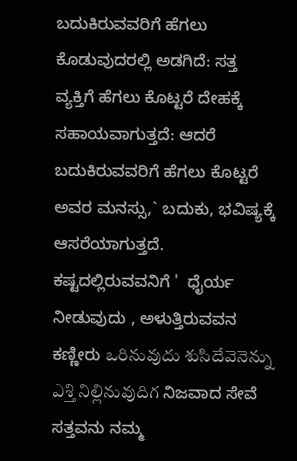ಬದುಕಿರುವವರಿಗೆ ಹೆಗಲು ಕೊಡುವುದರಲ್ಲಿ ಅಡಗಿದೆ: ಸತ್ತ ವ್ಯಕ್ತಿಗೆ ಹೆಗಲು ಕೊಟ್ಟರೆ ದೇಹಕ್ಕೆ ಸಹಾಯವಾಗುತ್ತದೆ: ಆದರೆ ಬದುಕಿರುವವರಿಗೆ ಹೆಗಲು ಕೊಟ್ಟರೆ ಅವರ ಮನಸ್ಸು,` ಬದುಕು, ಭವಿಷ್ಯಕ್ಕೆ ಆಸರೆಯಾಗುತ್ತದೆ. ಕಷ್ಟದಲ್ಲಿರುವವನಿಗೆ '  ಧೈರ್ಯ ನೀಡುವುದು , ಅಳುತ್ತಿರುವವನ ಕಣ್ಣೀರು ఒరినువుదు శుసిదేవెనెన్ను ఎశ్తి నిల్లినువుదిగ ನಿಜವಾದ ಸೇವೆ ಸತ್ತವನು ನಮ್ಮ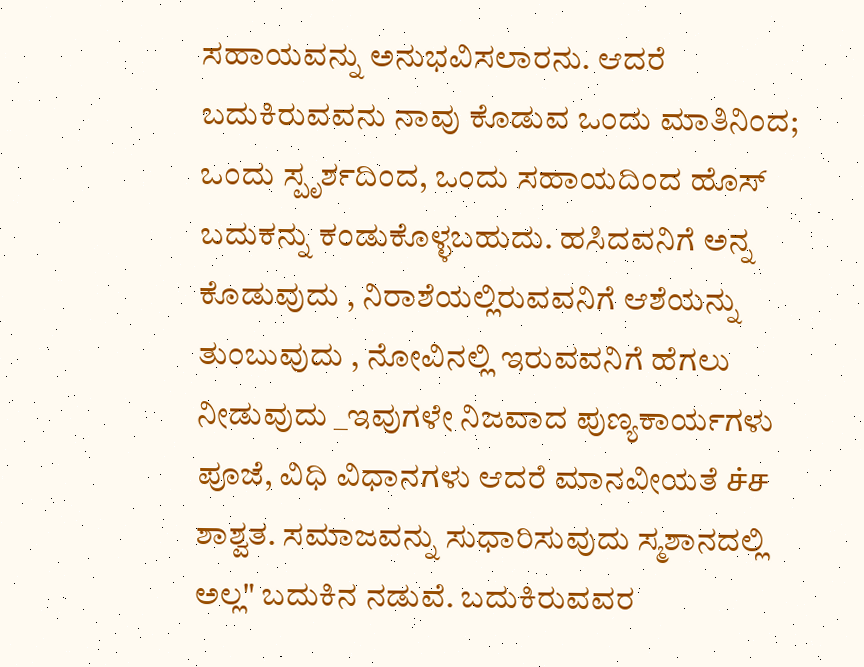ಸಹಾಯವನ್ನು ಅನುಭವಿಸಲಾರನು. ಆದರೆ   ಬದುಕಿರುವವನು ನಾವು ಕೊಡುವ ಒಂದು ಮಾತಿನಿಂದ; ಒಂದು ಸ್ಪೃರ್ಶದಿಂದ, ಒಂದು ಸಹಾಯದಿಂದ ಹೊಸ್ ಬದುಕನ್ನು ಕಂಡುಕೊಳ್ಳಬಹುದು. ಹಸಿದವನಿಗೆ ಅನ್ನ ಕೊಡುವುದು , ನಿರಾಶೆಯಲ್ಲಿರುವವನಿಗೆ ಆಶೆಯನ್ನು ತುಂಬುವುದು , ನೋವಿನಲ್ಲಿ ಇರುವವನಿಗೆ ಹೆಗಲು ನೀಡುವುದು _ಇವುಗಳೇ ನಿಜವಾದ ಪುಣ್ಯಕಾರ್ಯಗಳು ಪೂಜೆ, ವಿಧಿ ವಿಧಾನಗಳು ಆದರೆ ಮಾನವೀಯತೆ ச்ச ಶಾಶ್ವತ. ಸಮಾಜವನ್ನು ಸುಧಾರಿಸುವುದು ಸ್ಮಶಾನದಲ್ಲಿ ಅಲ್ಲ" ಬದುಕಿನ ನಡುವೆ. ಬದುಕಿರುವವರ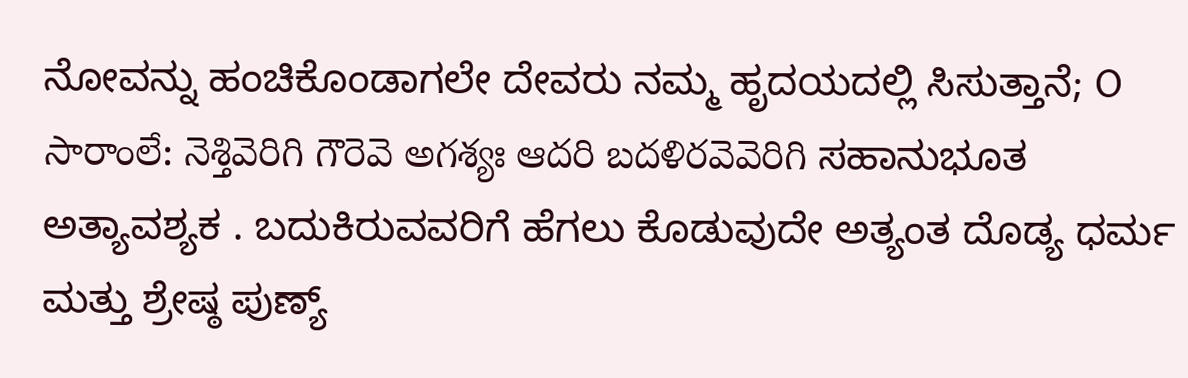ನೋವನ್ನು ಹಂಚಿಕೊಂಡಾಗಲೇ ದೇವರು ನಮ್ಮ ಹೃದಯದಲ್ಲಿ ಸಿಸುತ್ತಾನೆ; O సారాంలే: నెశ్తివెరిగి గౌరెవె అగశ్యః ఆదరి బదళిరవెవెరిగి ಸಹಾನುಭೂತ ಅತ್ಯಾವಶ್ಯಕ . ಬದುಕಿರುವವರಿಗೆ ಹೆಗಲು ಕೊಡುವುದೇ ಅತ್ಯಂತ ದೊಡ್ಯ ಧರ್ಮ ಮತ್ತು ಶ್ರೇಷ್ಠ ಪುಣ್ಯ್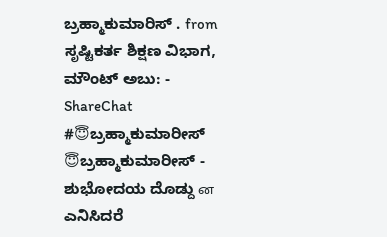ಬ್ರಹ್ಮಾಕುಮಾರಿಸ್ . from ಸೃಷ್ಟಿಕರ್ತ ಶಿಕ್ಷಣ ವಿಭಾಗ, ಮೌಂಟ್ ಅಬು: - ShareChat
#😇ಬ್ರಹ್ಮಾಕುಮಾರೀಸ್
😇ಬ್ರಹ್ಮಾಕುಮಾರೀಸ್ - ಶುಭೋದಯ ದೊಡ್ದು ன ಎನಿಸಿದರೆ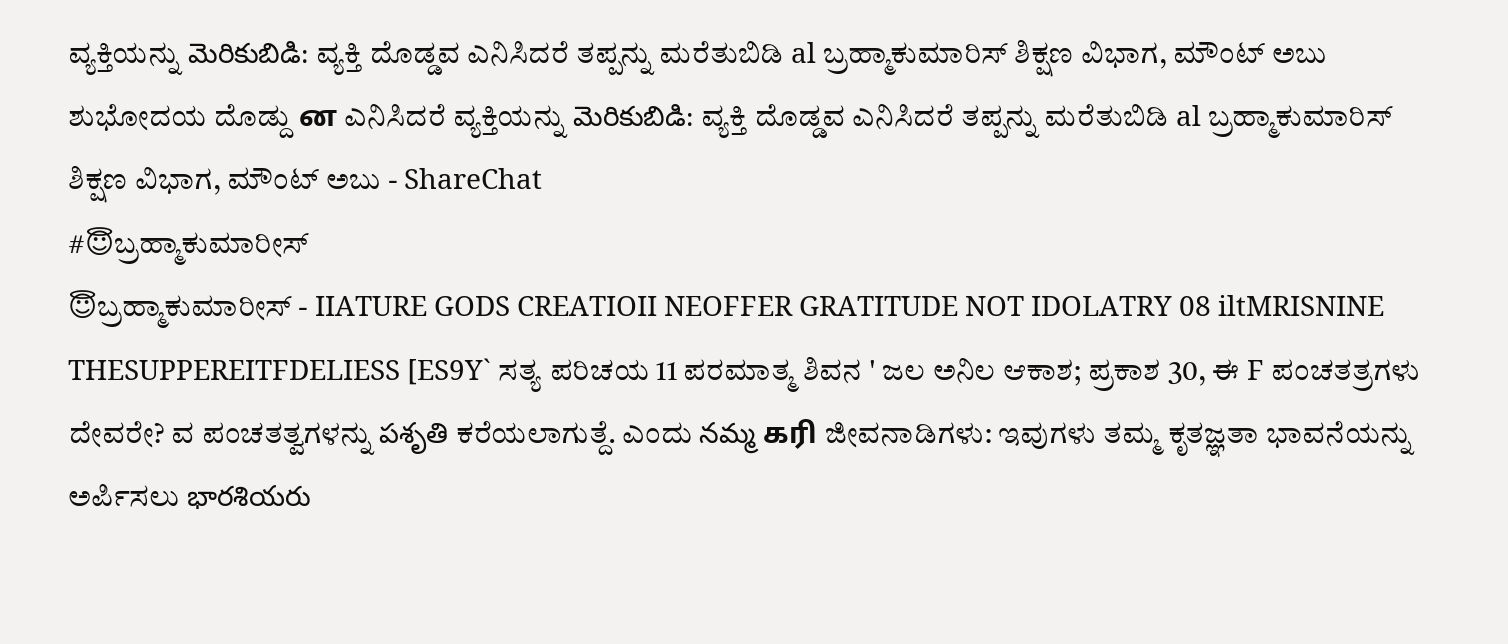ವ್ಯಕ್ತಿಯನ್ನು మెరికుబిడి: ವ್ಯಕ್ತಿ ದೊಡ್ಡವ ಎನಿಸಿದರೆ ತಪ್ಪನ್ನು ಮರೆತುಬಿಡಿ al ಬ್ರಹ್ಮಾಕುಮಾರಿಸ್ ಶಿಕ್ಷಣ ವಿಭಾಗ, ಮೌಂಟ್ ಅಬು ಶುಭೋದಯ ದೊಡ್ದು ன ಎನಿಸಿದರೆ ವ್ಯಕ್ತಿಯನ್ನು మెరికుబిడి: ವ್ಯಕ್ತಿ ದೊಡ್ಡವ ಎನಿಸಿದರೆ ತಪ್ಪನ್ನು ಮರೆತುಬಿಡಿ al ಬ್ರಹ್ಮಾಕುಮಾರಿಸ್ ಶಿಕ್ಷಣ ವಿಭಾಗ, ಮೌಂಟ್ ಅಬು - ShareChat
#😇ಬ್ರಹ್ಮಾಕುಮಾರೀಸ್
😇ಬ್ರಹ್ಮಾಕುಮಾರೀಸ್ - IIATURE GODS CREATIOII NEOFFER GRATITUDE NOT IDOLATRY 08 iltMRISNINE THESUPPEREITFDELIESS [ES9Y` ಸತ್ಯ ಪರಿಚಯ 11 ಪರಮಾತ್ಮ ಶಿವನ ' ಜಲ ಅನಿಲ ಆಕಾಶ; ಪ್ರಕಾಶ 30, ಈ F ಪಂಚತತ್ರಗಳು ದೇವರೇ? ವ ಪಂಚತತ್ವಗಳನ್ನು పశృతి ಕರೆಯಲಾಗುತ್ದೆ. ಎಂದು నమ్మ கரி ಜೀವನಾಡಿಗಳು: ಇವುಗಳು ತಮ್ಮ ಕೃತಜ್ಞತಾ ಭಾವನೆಯನ್ನು ಅರ್ಪಿಸಲು భారశియరు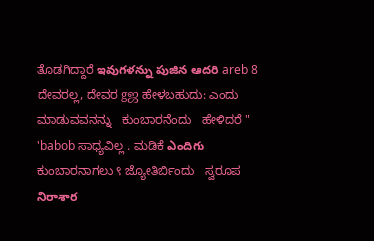ತೊಡಗಿದ್ದಾರೆ ఇవుగళన్ను పుజిన ఆదరి areb 8 ದೇವರಲ್ಲ, ದೇವರ gஜ ಹೇಳಬಹುದು: ಎಂದು ಮಾಡುವವನನ್ನು   ಕುಂಬಾರನೆಂದು   ಹೇಳಿದರೆ " 'babob ಸಾಧ್ಯವಿಲ್ಲ . ಮಡಿಕೆ ఎందిగు ಕುಂಬಾರನಾಗಲು ९ ಜ್ಯೋತಿರ್ಬಿಂದು   ಸ್ವರೂಪ నిరాశార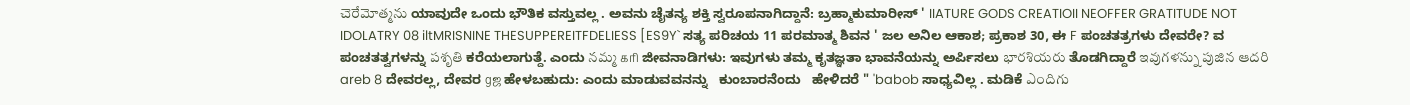చెరేమోత్మను ಯಾವುದೇ ಒಂದು ಭೌತಿಕ ವಸ್ತುವಲ್ಲ . ಅವನು ಚೈತನ್ಯ ಶಕ್ತಿ ಸ್ವರೂಪನಾಗಿದ್ದಾನೆ: ಬ್ರಹ್ಮಾಕುಮಾರೀಸ್ ' IIATURE GODS CREATIOII NEOFFER GRATITUDE NOT IDOLATRY 08 iltMRISNINE THESUPPEREITFDELIESS [ES9Y` ಸತ್ಯ ಪರಿಚಯ 11 ಪರಮಾತ್ಮ ಶಿವನ ' ಜಲ ಅನಿಲ ಆಕಾಶ; ಪ್ರಕಾಶ 30, ಈ F ಪಂಚತತ್ರಗಳು ದೇವರೇ? ವ ಪಂಚತತ್ವಗಳನ್ನು పశృతి ಕರೆಯಲಾಗುತ್ದೆ. ಎಂದು నమ్మ கரி ಜೀವನಾಡಿಗಳು: ಇವುಗಳು ತಮ್ಮ ಕೃತಜ್ಞತಾ ಭಾವನೆಯನ್ನು ಅರ್ಪಿಸಲು భారశియరు ತೊಡಗಿದ್ದಾರೆ ఇవుగళన్ను పుజిన ఆదరి areb 8 ದೇವರಲ್ಲ, ದೇವರ gஜ ಹೇಳಬಹುದು: ಎಂದು ಮಾಡುವವನನ್ನು   ಕುಂಬಾರನೆಂದು   ಹೇಳಿದರೆ " 'babob ಸಾಧ್ಯವಿಲ್ಲ . ಮಡಿಕೆ ఎందిగు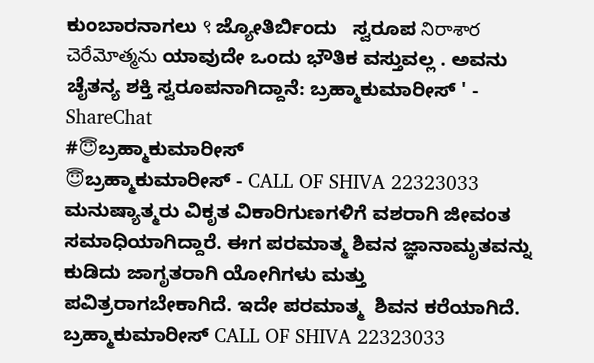ಕುಂಬಾರನಾಗಲು ९ ಜ್ಯೋತಿರ್ಬಿಂದು   ಸ್ವರೂಪ నిరాశార చెరేమోత్మను ಯಾವುದೇ ಒಂದು ಭೌತಿಕ ವಸ್ತುವಲ್ಲ . ಅವನು ಚೈತನ್ಯ ಶಕ್ತಿ ಸ್ವರೂಪನಾಗಿದ್ದಾನೆ: ಬ್ರಹ್ಮಾಕುಮಾರೀಸ್ ' - ShareChat
#😇ಬ್ರಹ್ಮಾಕುಮಾರೀಸ್
😇ಬ್ರಹ್ಮಾಕುಮಾರೀಸ್ - CALL OF SHIVA 22323033 ಮನುಷ್ಯಾತ್ಮರು ವಿಕೃತ ವಿಕಾರಿಗುಣಗಳಿಗೆ ವಶರಾಗಿ ಜೀವಂತ ಸಮಾಧಿಯಾಗಿದ್ದಾರೆ. ಈಗ ಪರಮಾತ್ಮ ಶಿವನ ಜ್ಞಾನಾಮೃತವನ್ನು ಕುಡಿದು ಜಾಗೃತರಾಗಿ ಯೋಗಿಗಳು ಮತ್ತು ಪವಿತ್ರರಾಗಬೇಕಾಗಿದೆ. ಇದೇ ಪರಮಾತ್ಮ  ಶಿವನ ಕರೆಯಾಗಿದೆ. ಬ್ರಹ್ಮಾಕುಮಾರೀಸ್ CALL OF SHIVA 22323033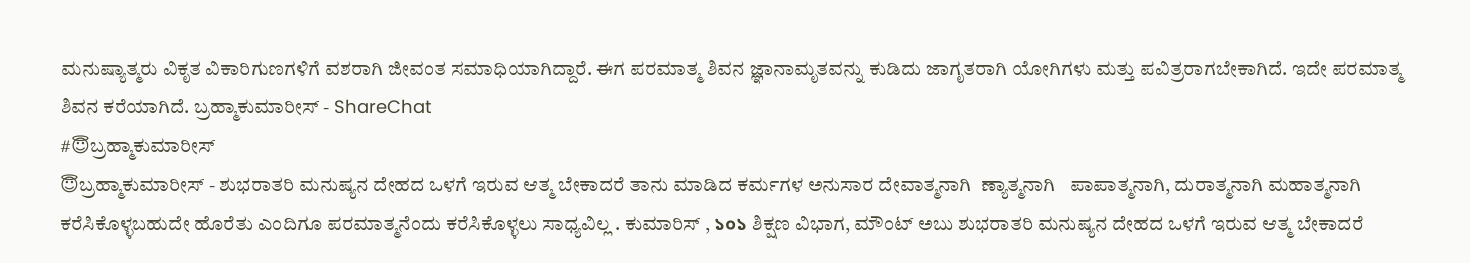ಮನುಷ್ಯಾತ್ಮರು ವಿಕೃತ ವಿಕಾರಿಗುಣಗಳಿಗೆ ವಶರಾಗಿ ಜೀವಂತ ಸಮಾಧಿಯಾಗಿದ್ದಾರೆ. ಈಗ ಪರಮಾತ್ಮ ಶಿವನ ಜ್ಞಾನಾಮೃತವನ್ನು ಕುಡಿದು ಜಾಗೃತರಾಗಿ ಯೋಗಿಗಳು ಮತ್ತು ಪವಿತ್ರರಾಗಬೇಕಾಗಿದೆ. ಇದೇ ಪರಮಾತ್ಮ  ಶಿವನ ಕರೆಯಾಗಿದೆ. ಬ್ರಹ್ಮಾಕುಮಾರೀಸ್ - ShareChat
#😇ಬ್ರಹ್ಮಾಕುಮಾರೀಸ್
😇ಬ್ರಹ್ಮಾಕುಮಾರೀಸ್ - ಶುಭರಾತರಿ ಮನುಷ್ಯನ ದೇಹದ ಒಳಗೆ ಇರುವ ಆತ್ಮ ಬೇಕಾದರೆ ತಾನು ಮಾಡಿದ ಕರ್ಮಗಳ ಅನುಸಾರ ದೇವಾತ್ಮನಾಗಿ  ಣ್ಯಾತ್ಮನಾಗಿ   ಪಾಪಾತ್ಮನಾಗಿ, ದುರಾತ್ಮನಾಗಿ ಮಹಾತ್ಮನಾಗಿ ಕರೆಸಿಕೊಳ್ಳಬಹುದೇ ಹೊರೆತು ಎಂದಿಗೂ ಪರಮಾತ್ಮನೆಂದು ಕರೆಸಿಕೊಳ್ಳಲು ಸಾಧ್ಯವಿಲ್ಲ . ಕುಮಾರಿಸ್ , ১০১ ಶಿಕ್ಷಣ ವಿಭಾಗ, ಮೌಂಟ್ ಅಬು ಶುಭರಾತರಿ ಮನುಷ್ಯನ ದೇಹದ ಒಳಗೆ ಇರುವ ಆತ್ಮ ಬೇಕಾದರೆ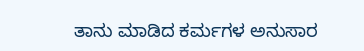ತಾನು ಮಾಡಿದ ಕರ್ಮಗಳ ಅನುಸಾರ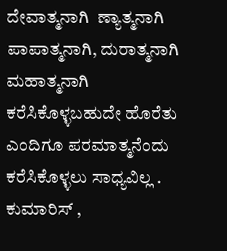ದೇವಾತ್ಮನಾಗಿ  ಣ್ಯಾತ್ಮನಾಗಿ   ಪಾಪಾತ್ಮನಾಗಿ, ದುರಾತ್ಮನಾಗಿ ಮಹಾತ್ಮನಾಗಿ ಕರೆಸಿಕೊಳ್ಳಬಹುದೇ ಹೊರೆತು ಎಂದಿಗೂ ಪರಮಾತ್ಮನೆಂದು ಕರೆಸಿಕೊಳ್ಳಲು ಸಾಧ್ಯವಿಲ್ಲ . ಕುಮಾರಿಸ್ ,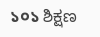১০১ ಶಿಕ್ಷಣ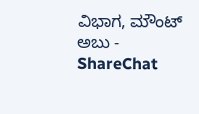ವಿಭಾಗ, ಮೌಂಟ್ ಅಬು - ShareChat